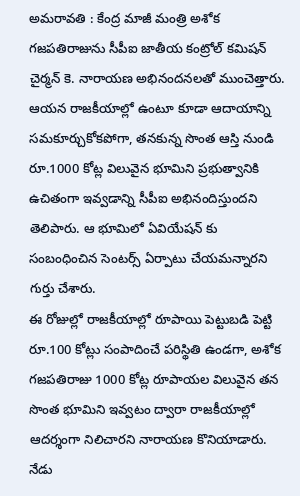అమరావతి : కేంద్ర మాజీ మంత్రి అశోక గజపతిరాజును సీపీఐ జాతీయ కంట్రోల్ కమిషన్ చైర్మన్ కె. నారాయణ అభినందనలతో ముంచెత్తారు. ఆయన రాజకీయాల్లో ఉంటూ కూడా ఆదాయాన్ని సమకూర్చుకోకపోగా, తనకున్న సొంత ఆస్తి నుండి రూ.1000 కోట్ల విలువైన భూమిని ప్రభుత్వానికి ఉచితంగా ఇవ్వడాన్ని సీపీఐ అభినందిస్తుందని తెలిపారు. ఆ భూమిలో ఏవియేషన్ కు సంబంధించిన సెంటర్స్ ఏర్పాటు చేయమన్నారని గుర్తు చేశారు.
ఈ రోజుల్లో రాజకీయాల్లో రూపాయి పెట్టుబడి పెట్టి రూ.100 కోట్లు సంపాదించే పరిస్థితి ఉండగా, అశోక గజపతిరాజు 1000 కోట్ల రూపాయల విలువైన తన సొంత భూమిని ఇవ్వటం ద్వారా రాజకీయాల్లో ఆదర్శంగా నిలిచారని నారాయణ కొనియాడారు. నేడు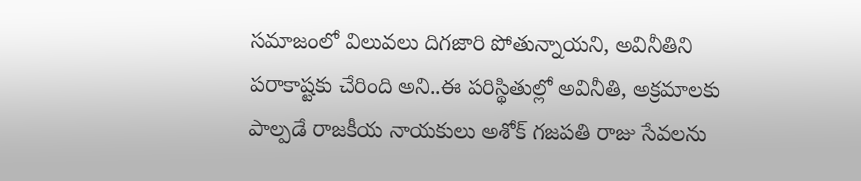సమాజంలో విలువలు దిగజారి పోతున్నాయని, అవినీతిని పరాకాష్టకు చేరింది అని..ఈ పరిస్థితుల్లో అవినీతి, అక్రమాలకు పాల్పడే రాజకీయ నాయకులు అశోక్ గజపతి రాజు సేవలను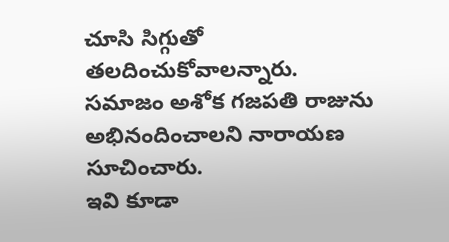చూసి సిగ్గుతో తలదించుకోవాలన్నారు. సమాజం అశోక గజపతి రాజును అభినందించాలని నారాయణ సూచించారు.
ఇవి కూడా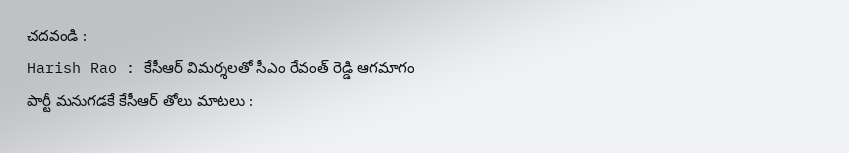చదవండి :
Harish Rao : కేసీఆర్ విమర్శలతో సీఎం రేవంత్ రెడ్డి ఆగమాగం
పార్టీ మనుగడకే కేసీఆర్ తోలు మాటలు :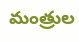మంత్రుల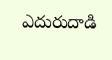ఎదురుదాడి